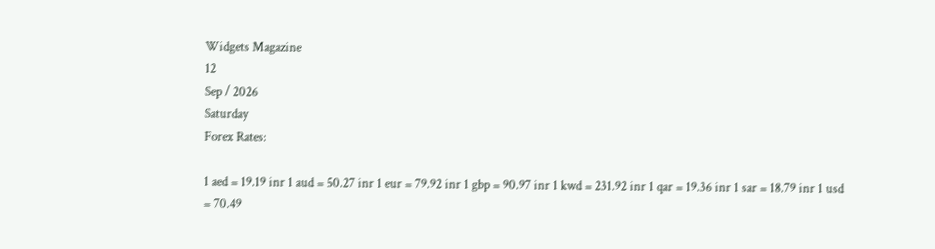Widgets Magazine
12
Sep / 2026
Saturday
Forex Rates:

1 aed = 19.19 inr 1 aud = 50.27 inr 1 eur = 79.92 inr 1 gbp = 90.97 inr 1 kwd = 231.92 inr 1 qar = 19.36 inr 1 sar = 18.79 inr 1 usd = 70.49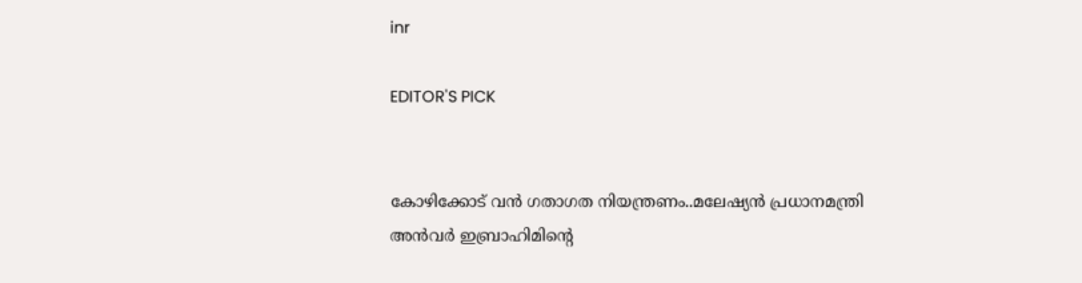inr

EDITOR'S PICK


കോഴിക്കോട് വൻ ഗതാഗത നിയന്ത്രണം..മലേഷ്യൻ പ്രധാനമന്ത്രി അൻവർ ഇബ്രാഹിമിന്റെ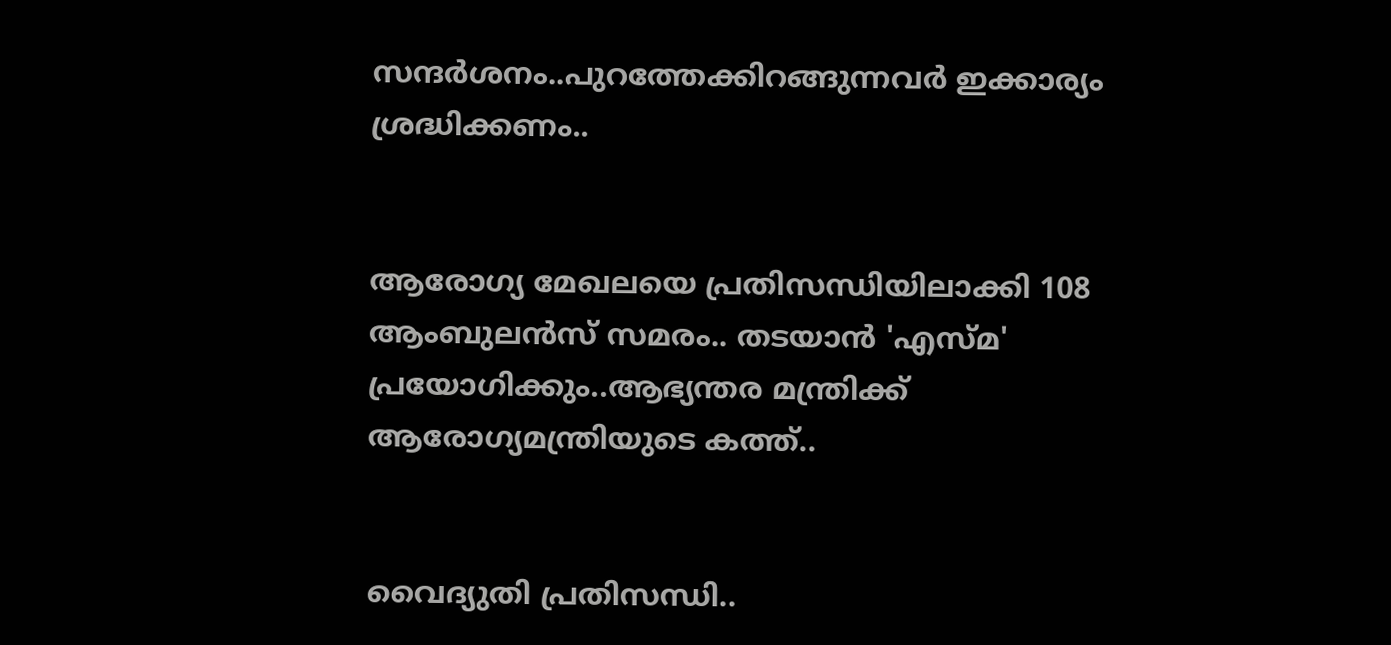സന്ദർശനം..പുറത്തേക്കിറങ്ങുന്നവർ ഇക്കാര്യം ശ്രദ്ധിക്കണം..


ആരോഗ്യ മേഖലയെ പ്രതിസന്ധിയിലാക്കി 108 ആംബുലൻസ് സമരം.. തടയാന്‍ 'എസ്മ' പ്രയോഗിക്കും..ആഭ്യന്തര മന്ത്രിക്ക് ആരോഗ്യമന്ത്രിയുടെ കത്ത്..


വൈദ്യുതി പ്രതിസന്ധി..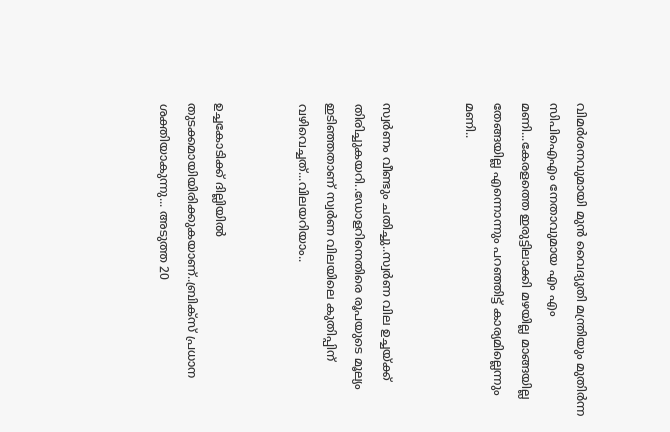വിമര്‍ശനവുമായി മുന്‍ വൈദ്യുതി മന്ത്രിയും മുതിർന്ന സിപിഐഎം നേതാവുമായ എം എം മണി...കേരളത്തെ ഇരുട്ടിലാക്കി മഴയില്ല മാങ്ങയില്ല തേങ്ങയില്ല എന്നൊന്നും പറഞ്ഞിട്ട് കാര്യമില്ലെന്നും മണി..


സ്വർണം വീണ്ടും ചതിച്ചു..സ്വർണ വില ഉച്ചയ്ക്ക് തിരിച്ചുകയറി..ഡോളറിനെതിരെ രൂപയുടെ മൂല്യം ഇടിഞ്ഞതാണ് സ്വർണ വിലയിലെ കുതിപ്പിന് വഴിവെച്ചത്...വിലയറിയാം..


ഉച്ചകോടിക്ക് ദില്ലിയിൽ തുടക്കമായിയിരിക്കുകയാണ്..ബ്രിക്സ് പ്രധാന ശക്തിയാകുന്നു... അടുത്ത 20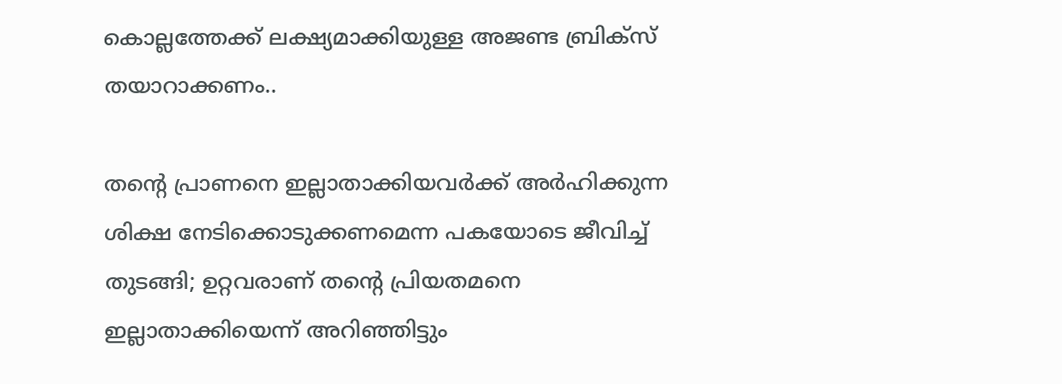കൊല്ലത്തേക്ക് ലക്ഷ്യമാക്കിയുള്ള അജണ്ട ബ്രിക്സ് തയാറാക്കണം..

തന്റെ പ്രാണനെ ഇല്ലാതാക്കിയവര്‍ക്ക് അര്‍ഹിക്കുന്ന ശിക്ഷ നേടിക്കൊടുക്കണമെന്ന പകയോടെ ജീവിച്ച്‌ തുടങ്ങി; ഉറ്റവരാണ് തന്റെ പ്രിയതമനെ ഇല്ലാതാക്കിയെന്ന് അറിഞ്ഞിട്ടും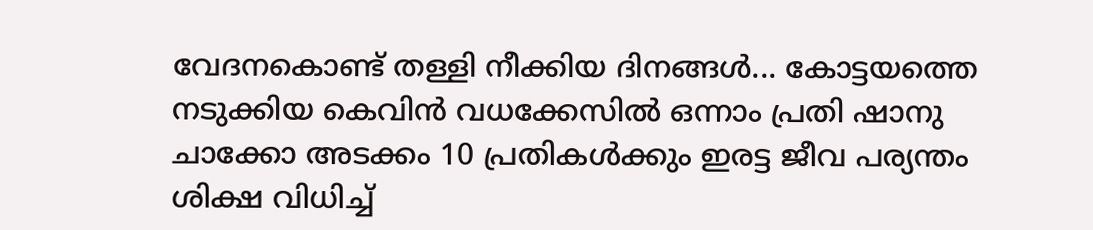വേദനകൊണ്ട് തള്ളി നീക്കിയ ദിനങ്ങള്‍... കോട്ടയത്തെ നടുക്കിയ കെവിന്‍ വധക്കേസില്‍ ഒന്നാം പ്രതി ഷാനു ചാക്കോ അടക്കം 10 പ്രതികള്‍ക്കും ഇരട്ട ജീവ പര്യന്തം ശിക്ഷ വിധിച്ച്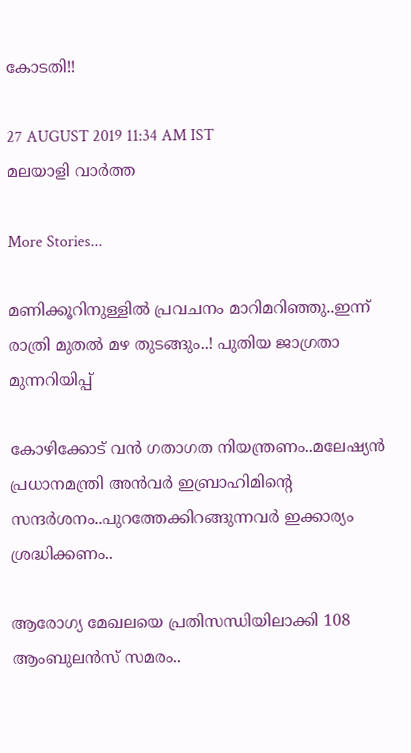കോടതി!!

27 AUGUST 2019 11:34 AM IST
മലയാളി വാര്‍ത്ത

More Stories...

മണിക്കൂറിനുള്ളിൽ പ്രവചനം മാറിമറിഞ്ഞു..ഇന്ന് രാത്രി മുതൽ മഴ തുടങ്ങും..! പുതിയ ജാഗ്രതാ മുന്നറിയിപ്പ്

കോഴിക്കോട് വൻ ഗതാഗത നിയന്ത്രണം..മലേഷ്യൻ പ്രധാനമന്ത്രി അൻവർ ഇബ്രാഹിമിന്റെ സന്ദർശനം..പുറത്തേക്കിറങ്ങുന്നവർ ഇക്കാര്യം ശ്രദ്ധിക്കണം..

ആരോഗ്യ മേഖലയെ പ്രതിസന്ധിയിലാക്കി 108 ആംബുലൻസ് സമരം..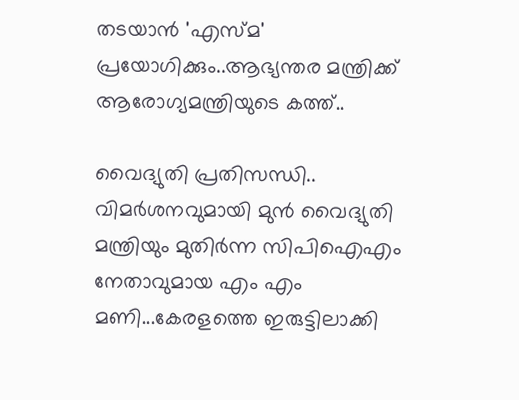തടയാന്‍ 'എസ്മ' പ്രയോഗിക്കും..ആഭ്യന്തര മന്ത്രിക്ക് ആരോഗ്യമന്ത്രിയുടെ കത്ത്..

വൈദ്യുതി പ്രതിസന്ധി.. വിമര്‍ശനവുമായി മുന്‍ വൈദ്യുതി മന്ത്രിയും മുതിർന്ന സിപിഐഎം നേതാവുമായ എം എം മണി...കേരളത്തെ ഇരുട്ടിലാക്കി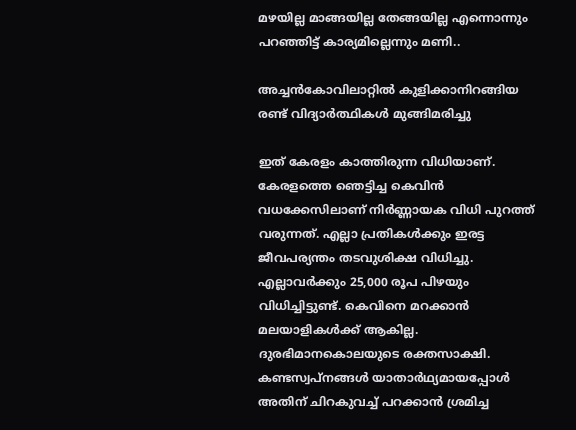മഴയില്ല മാങ്ങയില്ല തേങ്ങയില്ല എന്നൊന്നും പറഞ്ഞിട്ട് കാര്യമില്ലെന്നും മണി..

അച്ചന്‍കോവിലാറ്റില്‍ കുളിക്കാനിറങ്ങിയ രണ്ട് വിദ്യാര്‍ത്ഥികള്‍ മുങ്ങിമരിച്ചു

ഇത് കേരളം കാത്തിരുന്ന വിധിയാണ്. കേരളത്തെ ഞെട്ടിച്ച കെവിന്‍ വധക്കേസിലാണ് നിർണ്ണായക വിധി പുറത്ത് വരുന്നത്. എല്ലാ പ്രതികള്‍ക്കും ഇരട്ട ജീവപര്യന്തം തടവുശിക്ഷ വിധിച്ചു. എല്ലാവര്‍ക്കും 25,000 രൂപ പിഴയും വിധിച്ചിട്ടുണ്ട്. കെവിനെ മറക്കാന്‍ മലയാളികള്‍ക്ക് ആകില്ല. ദുരഭിമാനകൊലയുടെ രക്തസാക്ഷി. കണ്ടസ്വപ്‌നങ്ങള്‍ യാതാര്‍ഥ്യമായപ്പോള്‍ അതിന് ചിറകുവച്ച്‌ പറക്കാന്‍ ശ്രമിച്ച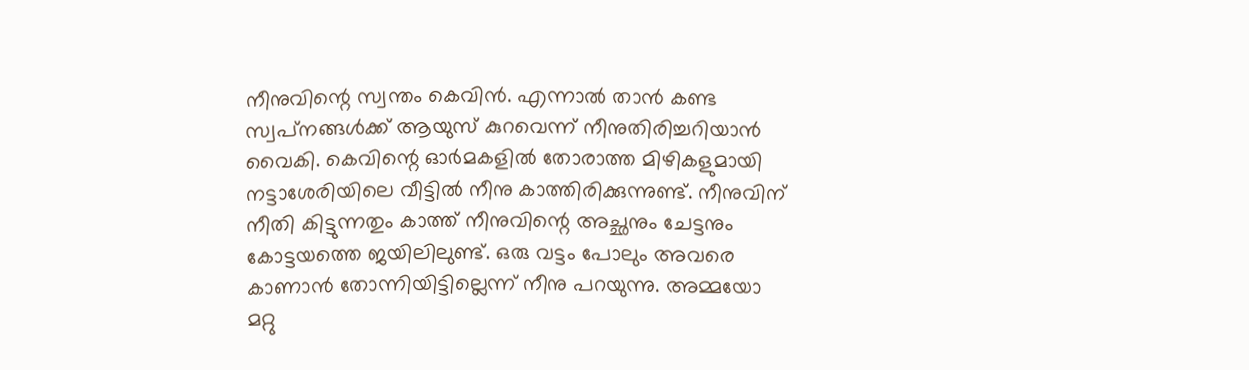നീനുവിന്റെ സ്വന്തം കെവിന്‍. എന്നാല്‍ താന്‍ കണ്ട സ്വപ്‌നങ്ങള്‍ക്ക് ആയുസ് കുറവെന്ന് നീനുതിരിച്ചറിയാന്‍ വൈകി. കെവിന്റെ ഓര്‍മകളില്‍ തോരാത്ത മിഴികളുമായി നട്ടാശേരിയിലെ വീട്ടില്‍ നീനു കാത്തിരിക്കുന്നുണ്ട്. നീനുവിന് നീതി കിട്ടുന്നതും കാത്ത് നീനുവിന്റെ അച്ഛനും ചേട്ടനും കോട്ടയത്തെ ജയിലിലുണ്ട്. ഒരു വട്ടം പോലും അവരെ കാണാന്‍ തോന്നിയിട്ടില്ലെന്ന് നീനു പറയുന്നു. അമ്മയോ മറ്റു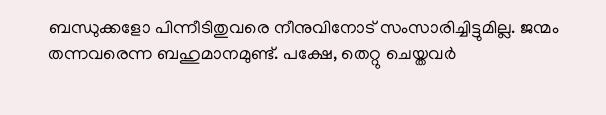ബന്ധുക്കളോ പിന്നീടിതുവരെ നീനുവിനോട് സംസാരിച്ചിട്ടുമില്ല. ജന്മം തന്നവരെന്ന ബഹുമാനമുണ്ട്. പക്ഷേ, തെറ്റു ചെയ്തവര്‍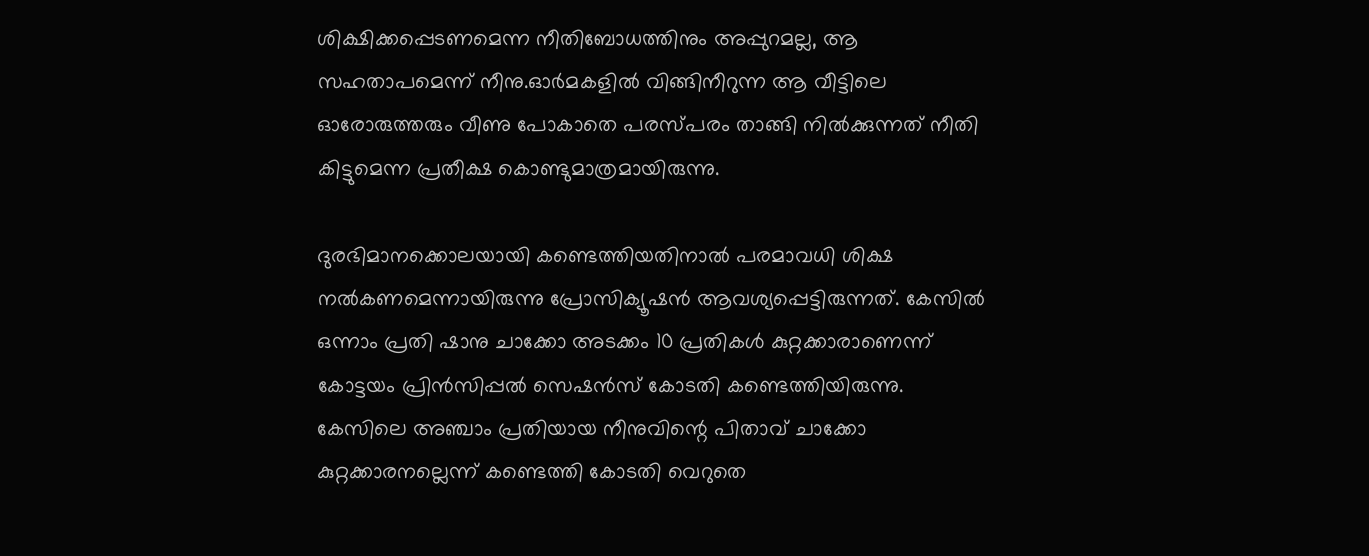ശിക്ഷിക്കപ്പെടണമെന്ന നീതിബോധത്തിനും അപ്പുറമല്ല, ആ സഹതാപമെന്ന് നീനു.ഓര്‍മകളില്‍ വിങ്ങിനീറുന്ന ആ വീട്ടിലെ ഓരോരുത്തരും വീണു പോകാതെ പരസ്പരം താങ്ങി നില്‍ക്കുന്നത് നീതി കിട്ടുമെന്ന പ്രതീക്ഷ കൊണ്ടുമാത്രമായിരുന്നു.

ദുരഭിമാനക്കൊലയായി കണ്ടെത്തിയതിനാല്‍ പരമാവധി ശിക്ഷ നല്‍കണമെന്നായിരുന്നു പ്രോസിക്യൂഷന്‍ ആവശ്യപ്പെട്ടിരുന്നത്. കേസില്‍ ഒന്നാം പ്രതി ഷാനു ചാക്കോ അടക്കം 10 പ്രതികള്‍ കുറ്റക്കാരാണെന്ന് കോട്ടയം പ്രിന്‍സിപ്പല്‍ സെഷന്‍സ് കോടതി കണ്ടെത്തിയിരുന്നു. കേസിലെ അഞ്ചാം പ്രതിയായ നീനുവിന്റെ പിതാവ് ചാക്കോ കുറ്റക്കാരനല്ലെന്ന് കണ്ടെത്തി കോടതി വെറുതെ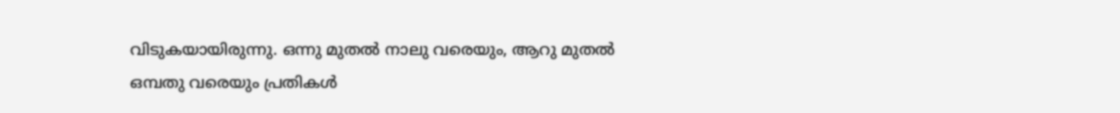വിടുകയായിരുന്നു. ഒന്നു മുതല്‍ നാലു വരെയും, ആറു മുതല്‍ ഒമ്പതു വരെയും പ്രതികള്‍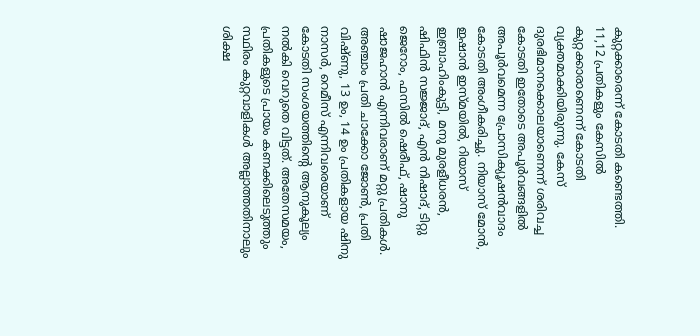കുറ്റക്കാരെന്ന് കോടതി കണ്ടെത്തി. 11,12 പ്രതികളും കേസില്‍ കുറ്റക്കാരാണെന്ന് കോടതി വ്യക്തമാക്കിയിരുന്നു. കേസ് ദുരഭിമാനക്കൊലയാണെന്ന് ശരിവച്ച കോടതി ഇതോടെ അപൂര്‍വങ്ങളില്‍ അപൂര്‍വമെന്ന പ്രോസിക്യൂഷന്‍വാദം കോടതി അംഗീകരിച്ചു. നിയാസ് മോന്‍, ഇഷാന്‍ ഇസ്മയില്‍, റിയാസ് ഇബ്രാഹിംകുട്ടി, മനു മുരളീധരന്‍, ഷിഫിന്‍ സജ്ജാദ്, എന്‍ നിഷാദ്, ടിറ്റു ജെറോം, ഫസില്‍ ഷെരീഫ്, ഷാനു ഷാജഹാന്‍ എന്നിവരാണ് മറ്റു പ്രതികള്‍. അഞ്ചാം പ്രതി ചാക്കോ ജോണ്‍, പ്രതി വിഷ്ണു, 13 ഉം, 14 ഉം പ്രതികളായ ഷിനു നാസര്‍, റെമീസ് എന്നിവരെയാണ് കോടതി സംശയത്തിന്റെ ആനുകൂല്യം നല്‍കി വെറുതെ വിട്ടത്. അതേസമയം, പ്രതികളുടെ പ്രായം കണക്കിലെടുത്തും സ്ഥിരം കുറ്റവാളികള്‍ അല്ലാത്തതിനാലും ശിക്ഷ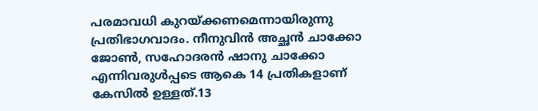പരമാവധി കുറയ്ക്കണമെന്നായിരുന്നു പ്രതിഭാഗവാദം. നീനുവിന്‍ അച്ഛന്‍ ചാക്കോ ജോണ്‍, സഹോദരന്‍ ഷാനു ചാക്കോ എന്നിവരുള്‍പ്പടെ ആകെ 14 പ്രതികളാണ് കേസില്‍ ഉള്ളത്.13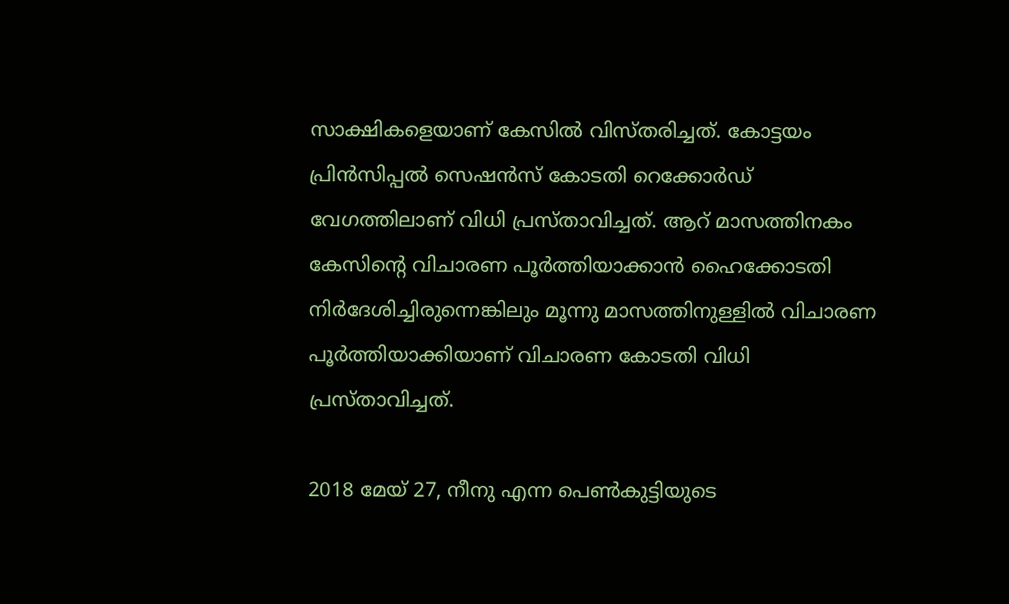സാക്ഷികളെയാണ് കേസില്‍ വിസ്തരിച്ചത്. കോട്ടയം പ്രിന്‍സിപ്പല്‍ സെഷന്‍സ് കോടതി റെക്കോര്‍ഡ് വേഗത്തിലാണ് വിധി പ്രസ്താവിച്ചത്. ആറ് മാസത്തിനകം കേസിന്റെ വിചാരണ പൂര്‍ത്തിയാക്കാന്‍ ഹൈക്കോടതി നിര്‍ദേശിച്ചിരുന്നെങ്കിലും മൂന്നു മാസത്തിനുള്ളില്‍ വിചാരണ പൂര്‍ത്തിയാക്കിയാണ് വിചാരണ കോടതി വിധി പ്രസ്താവിച്ചത്.

2018 മേയ് 27, നീനു എന്ന പെണ്‍കുട്ടിയുടെ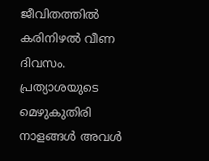ജീവിതത്തില്‍ കരിനിഴല്‍ വീണ ദിവസം. പ്രത്യാശയുടെ മെഴുകുതിരി നാളങ്ങള്‍ അവള്‍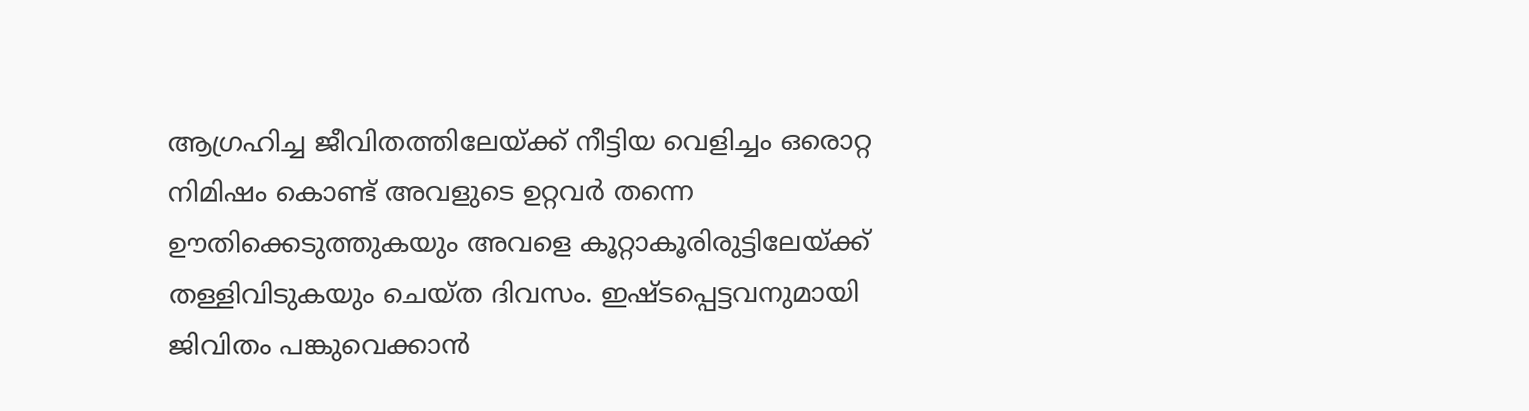ആഗ്രഹിച്ച ജീവിതത്തിലേയ്ക്ക് നീട്ടിയ വെളിച്ചം ഒരൊറ്റ നിമിഷം കൊണ്ട് അവളുടെ ഉറ്റവര്‍ തന്നെ ഊതിക്കെടുത്തുകയും അവളെ കൂറ്റാകൂരിരുട്ടിലേയ്ക്ക് തള്ളിവിടുകയും ചെയ്ത ദിവസം. ഇഷ്ടപ്പെട്ടവനുമായി ജിവിതം പങ്കുവെക്കാന്‍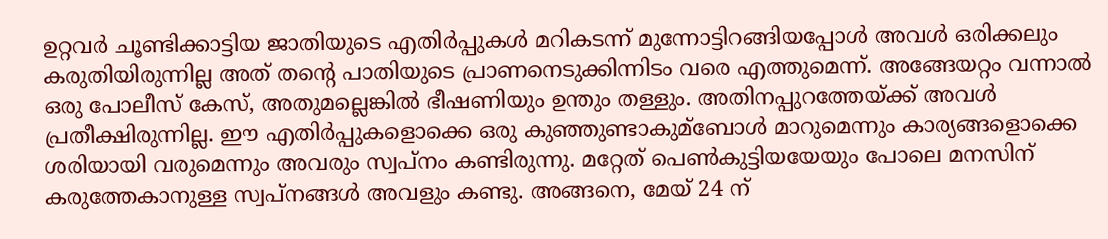ഉറ്റവര്‍ ചൂണ്ടിക്കാട്ടിയ ജാതിയുടെ എതിര്‍പ്പുകള്‍ മറികടന്ന് മുന്നോട്ടിറങ്ങിയപ്പോള്‍ അവള്‍ ഒരിക്കലും കരുതിയിരുന്നില്ല അത് തന്റെ പാതിയുടെ പ്രാണനെടുക്കിന്നിടം വരെ എത്തുമെന്ന്. അങ്ങേയറ്റം വന്നാല്‍ ഒരു പോലീസ് കേസ്, അതുമല്ലെങ്കില്‍ ഭീഷണിയും ഉന്തും തള്ളും. അതിനപ്പുറത്തേയ്ക്ക് അവള്‍ പ്രതീക്ഷിരുന്നില്ല. ഈ എതിര്‍പ്പുകളൊക്കെ ഒരു കുഞ്ഞുണ്ടാകുമ്ബോള്‍ മാറുമെന്നും കാര്യങ്ങളൊക്കെ ശരിയായി വരുമെന്നും അവരും സ്വപ്നം കണ്ടിരുന്നു. മറ്റേത് പെണ്‍കുട്ടിയയേയും പോലെ മനസിന് കരുത്തേകാനുള്ള സ്വപ്നങ്ങള്‍ അവളും കണ്ടു. അങ്ങനെ, മേയ് 24 ന്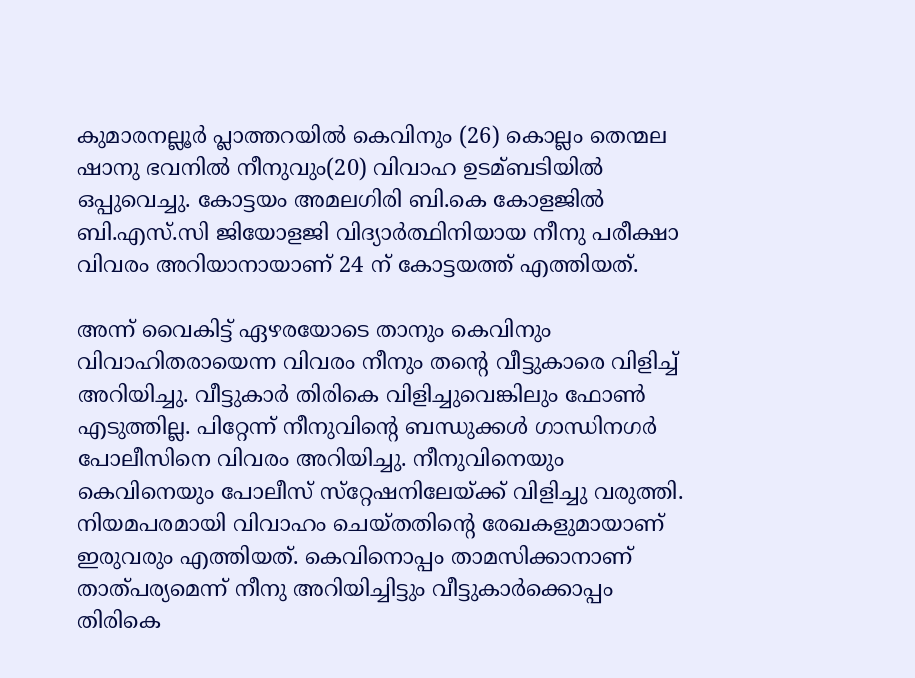കുമാരനല്ലൂര്‍ പ്ലാത്തറയില്‍ കെവിനും (26) കൊല്ലം തെന്മല ഷാനു ഭവനില്‍ നീനുവും(20) വിവാഹ ഉടമ്ബടിയില്‍ ഒപ്പുവെച്ചു. കോട്ടയം അമലഗിരി ബി.കെ കോളജില്‍ ബി.എസ്.സി ജിയോളജി വിദ്യാര്‍ത്ഥിനിയായ നീനു പരീക്ഷാ വിവരം അറിയാനായാണ് 24 ന് കോട്ടയത്ത് എത്തിയത്.

അന്ന് വൈകിട്ട് ഏഴരയോടെ താനും കെവിനും വിവാഹിതരായെന്ന വിവരം നീനും തന്റെ വീട്ടുകാരെ വിളിച്ച്‌ അറിയിച്ചു. വീട്ടുകാര്‍ തിരികെ വിളിച്ചുവെങ്കിലും ഫോണ്‍ എടുത്തില്ല. പിറ്റേന്ന് നീനുവിന്റെ ബന്ധുക്കള്‍ ഗാന്ധിനഗര്‍ പോലീസിനെ വിവരം അറിയിച്ചു. നീനുവിനെയും കെവിനെയും പോലീസ് സ്‌റ്റേഷനിലേയ്ക്ക് വിളിച്ചു വരുത്തി. നിയമപരമായി വിവാഹം ചെയ്തതിന്റെ രേഖകളുമായാണ് ഇരുവരും എത്തിയത്. കെവിനൊപ്പം താമസിക്കാനാണ് താത്പര്യമെന്ന് നീനു അറിയിച്ചിട്ടും വീട്ടുകാര്‍ക്കൊപ്പം തിരികെ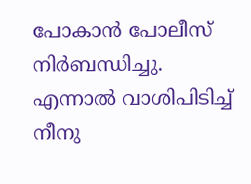പോകാന്‍ പോലീസ് നിര്‍ബന്ധിച്ചു. എന്നാല്‍ വാശിപിടിച്ച്‌ നീനു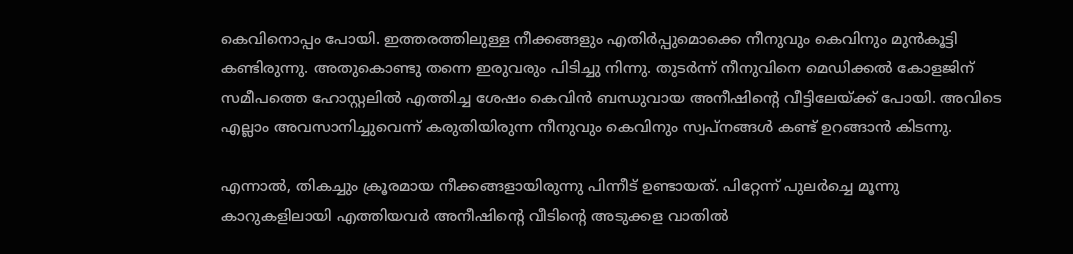കെവിനൊപ്പം പോയി. ഇത്തരത്തിലുള്ള നീക്കങ്ങളും എതിര്‍പ്പുമൊക്കെ നീനുവും കെവിനും മുന്‍കൂട്ടി കണ്ടിരുന്നു. അതുകൊണ്ടു തന്നെ ഇരുവരും പിടിച്ചു നിന്നു. തുടര്‍ന്ന് നീനുവിനെ മെഡിക്കല്‍ കോളജിന് സമീപത്തെ ഹോസ്റ്റലില്‍ എത്തിച്ച ശേഷം കെവിന്‍ ബന്ധുവായ അനീഷിന്റെ വീട്ടിലേയ്ക്ക് പോയി. അവിടെ എല്ലാം അവസാനിച്ചുവെന്ന് കരുതിയിരുന്ന നീനുവും കെവിനും സ്വപ്നങ്ങള്‍ കണ്ട് ഉറങ്ങാന്‍ കിടന്നു.

എന്നാല്‍, തികച്ചും ക്രൂരമായ നീക്കങ്ങളായിരുന്നു പിന്നീട് ഉണ്ടായത്. പിറ്റേന്ന് പുലര്‍ച്ചെ മൂന്നു കാറുകളിലായി എത്തിയവര്‍ അനീഷിന്റെ വീടിന്റെ അടുക്കള വാതില്‍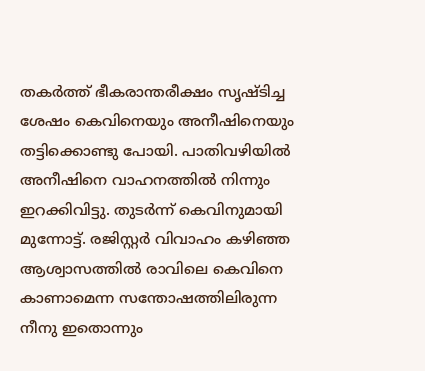തകര്‍ത്ത് ഭീകരാന്തരീക്ഷം സൃഷ്ടിച്ച ശേഷം കെവിനെയും അനീഷിനെയും തട്ടിക്കൊണ്ടു പോയി. പാതിവഴിയില്‍ അനീഷിനെ വാഹനത്തില്‍ നിന്നും ഇറക്കിവിട്ടു. തുടര്‍ന്ന് കെവിനുമായി മുന്നോട്ട്. രജിസ്റ്റര്‍ വിവാഹം കഴിഞ്ഞ ആശ്വാസത്തില്‍ രാവിലെ കെവിനെ കാണാമെന്ന സന്തോഷത്തിലിരുന്ന നീനു ഇതൊന്നും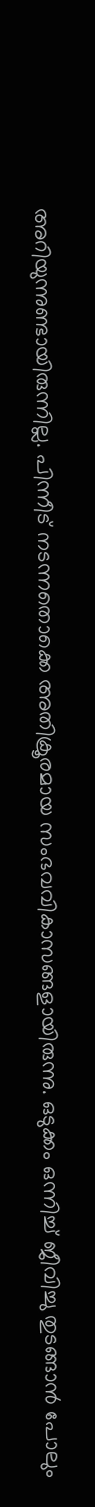അറിയുന്നുണ്ടായിരുന്നില്ല. പിന്നീട് നടന്നതൊക്കെ അതിക്രൂരമായ സംഭവവികാസങ്ങളായിരുന്നു. ഒടുക്കം ഒന്നിച്ച്‌ ജീവിച്ചു തുടങ്ങാന്‍ പോലും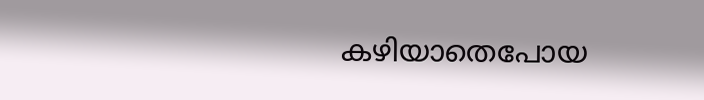കഴിയാതെപോയ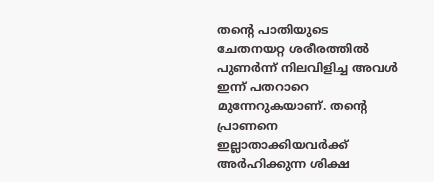തന്റെ പാതിയുടെ ചേതനയറ്റ ശരീരത്തില്‍ പുണര്‍ന്ന് നിലവിളിച്ച അവള്‍ ഇന്ന് പതറാറെ മുന്നേറുകയാണ്. തന്റെ പ്രാണനെ ഇല്ലാതാക്കിയവര്‍ക്ക് അര്‍ഹിക്കുന്ന ശിക്ഷ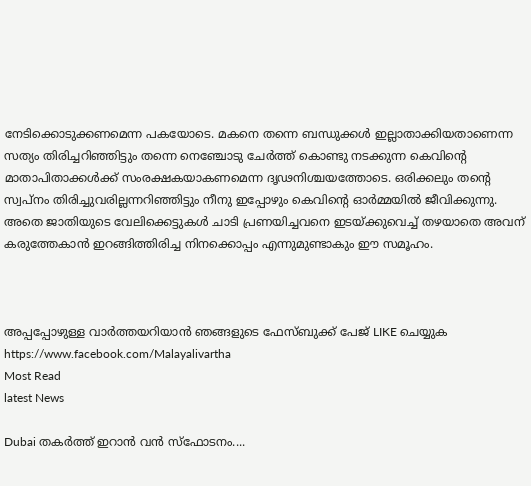നേടിക്കൊടുക്കണമെന്ന പകയോടെ. മകനെ തന്നെ ബന്ധുക്കള്‍ ഇല്ലാതാക്കിയതാണെന്ന സത്യം തിരിച്ചറിഞ്ഞിട്ടും തന്നെ നെഞ്ചോടു ചേര്‍ത്ത് കൊണ്ടു നടക്കുന്ന കെവിന്റെ മാതാപിതാക്കള്‍ക്ക് സംരക്ഷകയാകണമെന്ന ദൃഢനിശ്ചയത്തോടെ. ഒരിക്കലും തന്റെ സ്വപ്‌നം തിരിച്ചുവരില്ലന്നറിഞ്ഞിട്ടും നീനു ഇപ്പോഴും കെവിന്റെ ഓര്‍മ്മയില്‍ ജീവിക്കുന്നു. അതെ ജാതിയുടെ വേലിക്കെട്ടുകള്‍ ചാടി പ്രണയിച്ചവനെ ഇടയ്ക്കുവെച്ച്‌ തഴയാതെ അവന് കരുത്തേകാന്‍ ഇറങ്ങിത്തിരിച്ച നിനക്കൊപ്പം എന്നുമുണ്ടാകും ഈ സമൂഹം.



അപ്പപ്പോഴുള്ള വാര്‍ത്തയറിയാന്‍ ഞങ്ങളുടെ ഫേസ്‌ബുക്ക്‌ പേജ് LIKE ചെയ്യുക
https://www.facebook.com/Malayalivartha
Most Read
latest News

Dubai തകർത്ത് ഇറാൻ വൻ സ്ഫോടനം....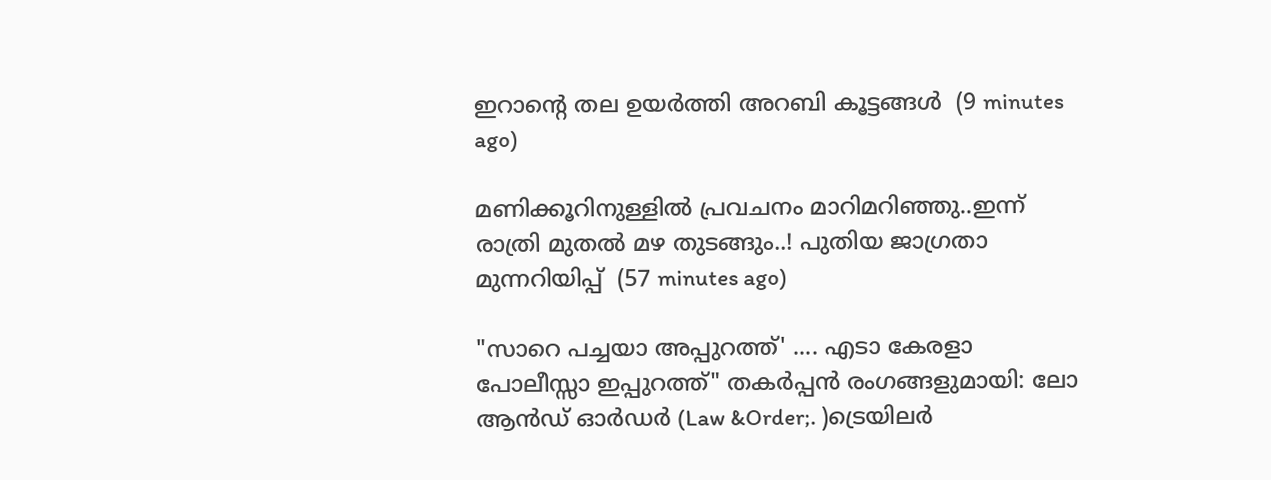ഇറാന്റെ തല ഉയർത്തി അറബി കൂട്ടങ്ങൾ  (9 minutes ago)

മണിക്കൂറിനുള്ളിൽ പ്രവചനം മാറിമറിഞ്ഞു..ഇന്ന് രാത്രി മുതൽ മഴ തുടങ്ങും..! പുതിയ ജാഗ്രതാ മുന്നറിയിപ്പ്  (57 minutes ago)

"സാറെ പച്ചയാ അപ്പുറത്ത്' .... എടാ കേരളാ പോലീസ്സാ ഇപ്പുറത്ത്" തകർപ്പൻ രംഗങ്ങളുമായി: ലോ ആൻഡ് ഓർഡർ (Law &Order;. )ട്രെയിലർ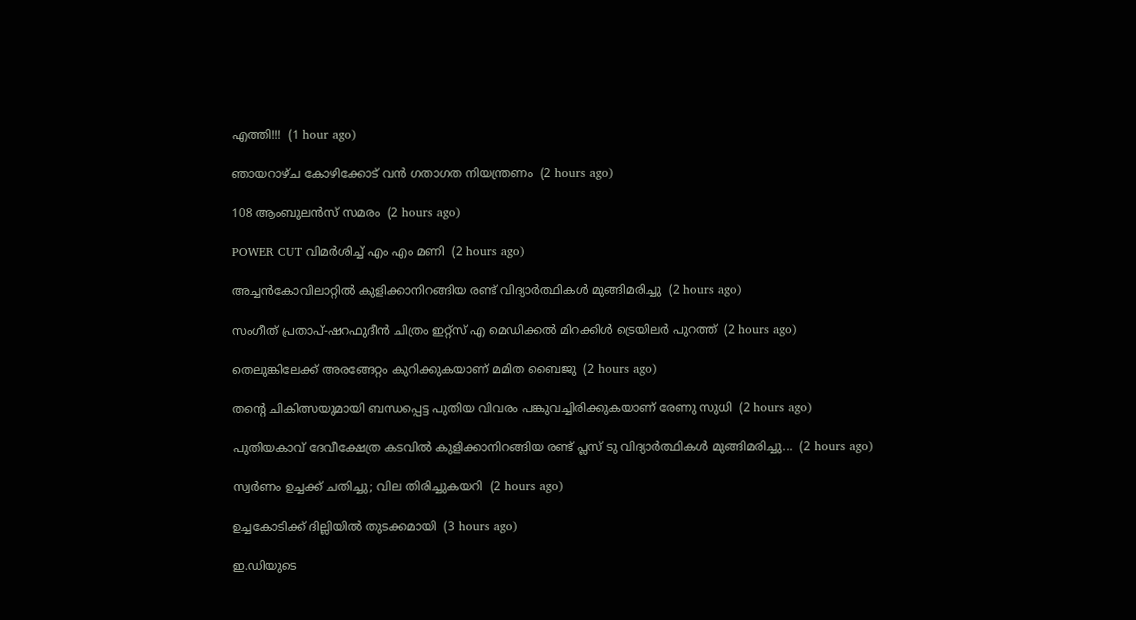എത്തി!!!  (1 hour ago)

ഞായറാഴ്ച കോഴിക്കോട് വൻ ഗതാഗത നിയന്ത്രണം  (2 hours ago)

108 ആംബുലൻസ് സമരം  (2 hours ago)

POWER CUT വിമർശിച്ച് എം എം മണി  (2 hours ago)

അച്ചന്‍കോവിലാറ്റില്‍ കുളിക്കാനിറങ്ങിയ രണ്ട് വിദ്യാര്‍ത്ഥികള്‍ മുങ്ങിമരിച്ചു  (2 hours ago)

സംഗീത് പ്രതാപ്-ഷറഫുദീന്‍ ചിത്രം ഇറ്റ്‌സ് എ മെഡിക്കല്‍ മിറക്കിള്‍ ട്രെയിലര്‍ പുറത്ത്  (2 hours ago)

തെലുങ്കിലേക്ക് അരങ്ങേറ്റം കുറിക്കുകയാണ് മമിത ബൈജു  (2 hours ago)

തന്റെ ചികിത്സയുമായി ബന്ധപ്പെട്ട പുതിയ വിവരം പങ്കുവച്ചിരിക്കുകയാണ് രേണു സുധി  (2 hours ago)

പുതിയകാവ് ദേവീക്ഷേത്ര കടവിൽ കുളിക്കാനിറങ്ങിയ രണ്ട് പ്ലസ് ടു വിദ്യാർത്ഥികൾ മുങ്ങിമരിച്ചു...  (2 hours ago)

സ്വർണം ഉച്ചക്ക് ചതിച്ചു; വില തിരിച്ചുകയറി  (2 hours ago)

ഉച്ചകോടിക്ക് ദില്ലിയിൽ തുടക്കമായി  (3 hours ago)

ഇ.ഡിയുടെ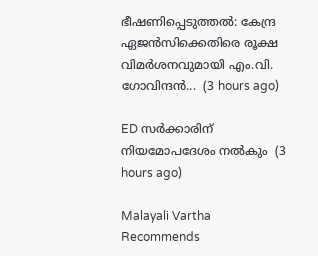ഭീഷണിപ്പെടുത്തൽ: കേന്ദ്ര ഏജൻസിക്കെതിരെ രൂക്ഷ വിമർശനവുമായി എം.വി. ഗോവിന്ദൻ...  (3 hours ago)

ED സർക്കാരിന് നിയമോപദേശം നൽകും  (3 hours ago)

Malayali Vartha Recommends